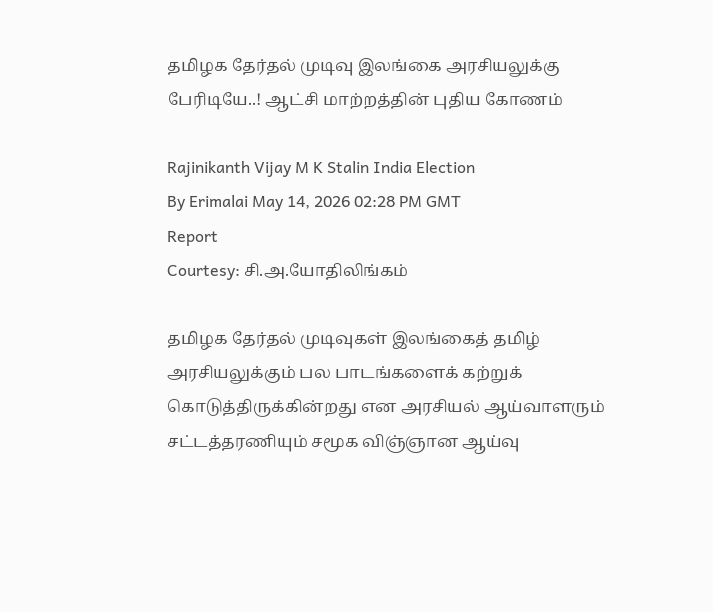தமிழக தேர்தல் முடிவு இலங்கை அரசியலுக்கு பேரிடியே..! ஆட்சி மாற்றத்தின் புதிய கோணம்

Rajinikanth Vijay M K Stalin India Election
By Erimalai May 14, 2026 02:28 PM GMT
Report
Courtesy: சி.அ.யோதிலிங்கம்

தமிழக தேர்தல் முடிவுகள் இலங்கைத் தமிழ் அரசியலுக்கும் பல பாடங்களைக் கற்றுக் கொடுத்திருக்கின்றது என அரசியல் ஆய்வாளரும் சட்டத்தரணியும் சமூக விஞ்ஞான ஆய்வு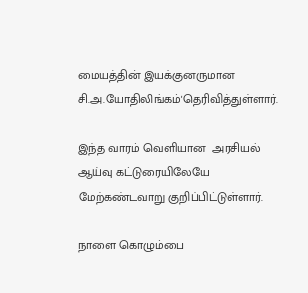மையத்தின் இயக்குனருமான சி.அ.யோதிலிங்கம்'தெரிவித்துள்ளார்.

இந்த வாரம் வெளியான  அரசியல் ஆய்வு கட்டுரையிலேயே மேற்கண்டவாறு குறிப்பிட்டுள்ளார்.

நாளை கொழும்பை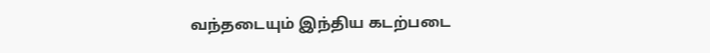வந்தடையும் இந்திய கடற்படை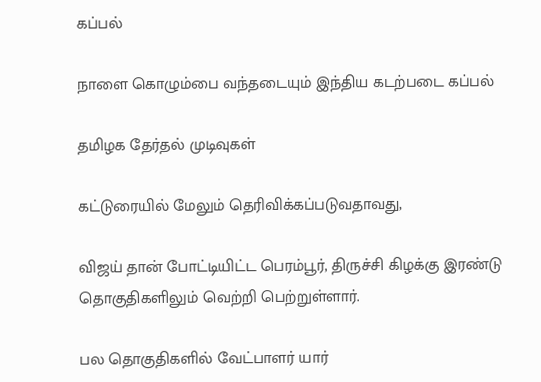கப்பல்

நாளை கொழும்பை வந்தடையும் இந்திய கடற்படை கப்பல்

தமிழக தேர்தல் முடிவுகள்

கட்டுரையில் மேலும் தெரிவிக்கப்படுவதாவது,

விஜய் தான் போட்டியிட்ட பெரம்பூர், திருச்சி கிழக்கு இரண்டு தொகுதிகளிலும் வெற்றி பெற்றுள்ளார்.

பல தொகுதிகளில் வேட்பாளர் யார்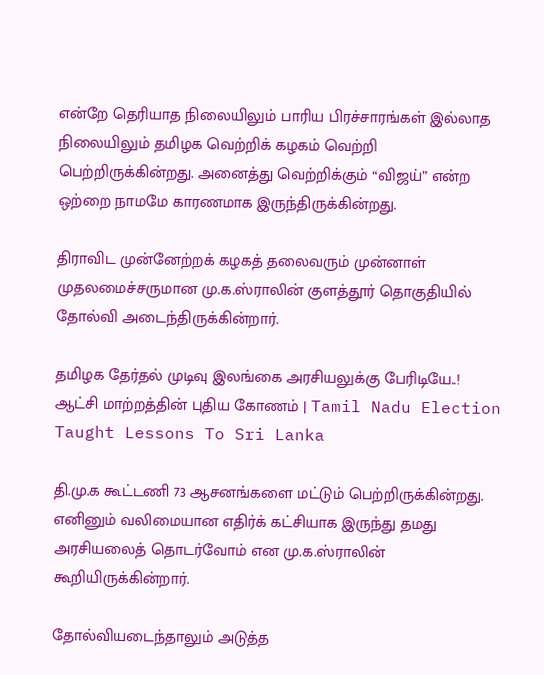என்றே தெரியாத நிலையிலும் பாரிய பிரச்சாரங்கள் இல்லாத நிலையிலும் தமிழக வெற்றிக் கழகம் வெற்றி பெற்றிருக்கின்றது. அனைத்து வெற்றிக்கும் “விஜய்” என்ற ஒற்றை நாமமே காரணமாக இருந்திருக்கின்றது.

திராவிட முன்னேற்றக் கழகத் தலைவரும் முன்னாள் முதலமைச்சருமான மு.க.ஸ்ராலின் குளத்தூர் தொகுதியில் தோல்வி அடைந்திருக்கின்றார்.

தமிழக தேர்தல் முடிவு இலங்கை அரசியலுக்கு பேரிடியே..! ஆட்சி மாற்றத்தின் புதிய கோணம் | Tamil Nadu Election Taught Lessons To Sri Lanka

தி.மு.க கூட்டணி 73 ஆசனங்களை மட்டும் பெற்றிருக்கின்றது. எனினும் வலிமையான எதிர்க் கட்சியாக இருந்து தமது அரசியலைத் தொடர்வோம் என மு.க.ஸ்ராலின் கூறியிருக்கின்றார்.

தோல்வியடைந்தாலும் அடுத்த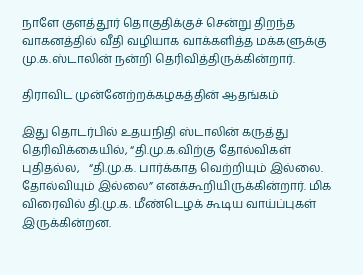நாளே குளத்தூர் தொகுதிக்குச் சென்று திறந்த வாகனத்தில் வீதி வழியாக வாக்களித்த மக்களுக்கு மு.க.ஸ்டாலின் நன்றி தெரிவித்திருக்கின்றார்.

திராவிட முன்னேற்றக்கழகத்தின் ஆதங்கம்

இது தொடர்பில் உதயநிதி ஸ்டாலின் கருத்து தெரிவிக்கையில், “தி.மு.க.விற்கு தோல்விகள் புதிதல்ல,   “தி.மு.க. பார்க்காத வெற்றியும் இல்லை. தோல்வியும் இல்லை” எனக்கூறியிருக்கின்றார். மிக விரைவில் தி.மு.க. மீண்டெழக் கூடிய வாய்ப்புகள் இருக்கின்றன.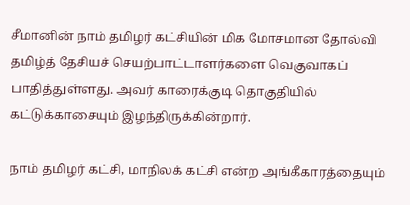சீமானின் நாம் தமிழர் கட்சியின் மிக மோசமான தோல்வி தமிழ்த் தேசியச் செயற்பாட்டாளர்களை வெகுவாகப் பாதித்துள்ளது. அவர் காரைக்குடி தொகுதியில் கட்டுக்காசையும் இழந்திருக்கின்றார்.

நாம் தமிழர் கட்சி, மாநிலக் கட்சி என்ற அங்கீகாரத்தையும்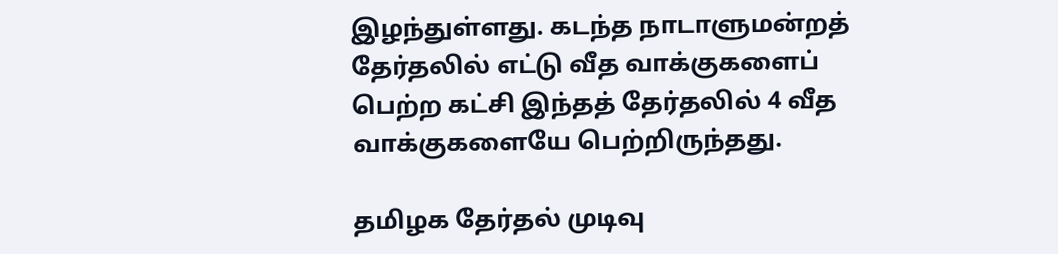இழந்துள்ளது. கடந்த நாடாளுமன்றத் தேர்தலில் எட்டு வீத வாக்குகளைப் பெற்ற கட்சி இந்தத் தேர்தலில் 4 வீத வாக்குகளையே பெற்றிருந்தது.

தமிழக தேர்தல் முடிவு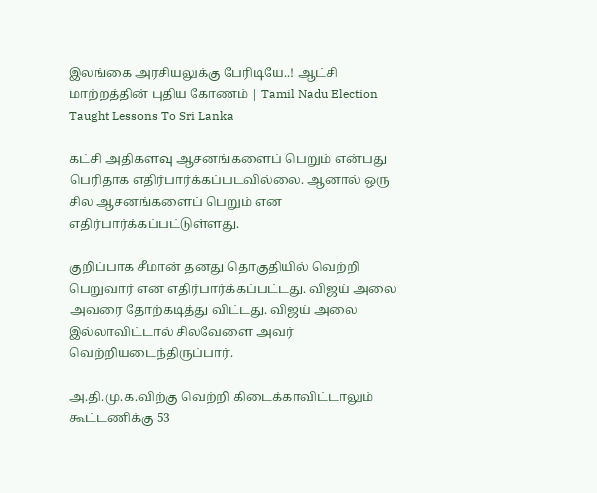இலங்கை அரசியலுக்கு பேரிடியே..! ஆட்சி மாற்றத்தின் புதிய கோணம் | Tamil Nadu Election Taught Lessons To Sri Lanka

கட்சி அதிகளவு ஆசனங்களைப் பெறும் என்பது பெரிதாக எதிர்பார்க்கப்படவில்லை. ஆனால் ஒரு சில ஆசனங்களைப் பெறும் என எதிர்பார்க்கப்பட்டுள்ளது.

குறிப்பாக சீமான் தனது தொகுதியில் வெற்றி பெறுவார் என எதிர்பார்க்கப்பட்டது. விஜய் அலை அவரை தோற்கடித்து விட்டது. விஜய் அலை இல்லாவிட்டால் சிலவேளை அவர் வெற்றியடைந்திருப்பார்.

அ.தி.மு.க.விற்கு வெற்றி கிடைக்காவிட்டாலும் கூட்டணிக்கு 53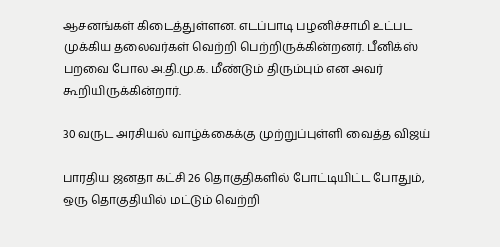ஆசனங்கள் கிடைத்துள்ளன. எடப்பாடி பழனிச்சாமி உட்பட முக்கிய தலைவர்கள் வெற்றி பெற்றிருக்கின்றனர். பீனிக்ஸ் பறவை போல அ.தி.மு.க. மீண்டும் திரும்பும் என அவர் கூறியிருக்கின்றார்.

30 வருட அரசியல் வாழ்க்கைக்கு முற்றுப்புள்ளி வைத்த விஜய்

பாரதிய ஜனதா கட்சி 26 தொகுதிகளில் போட்டியிட்ட போதும், ஒரு தொகுதியில் மட்டும் வெற்றி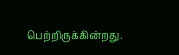பெற்றிருக்கின்றது.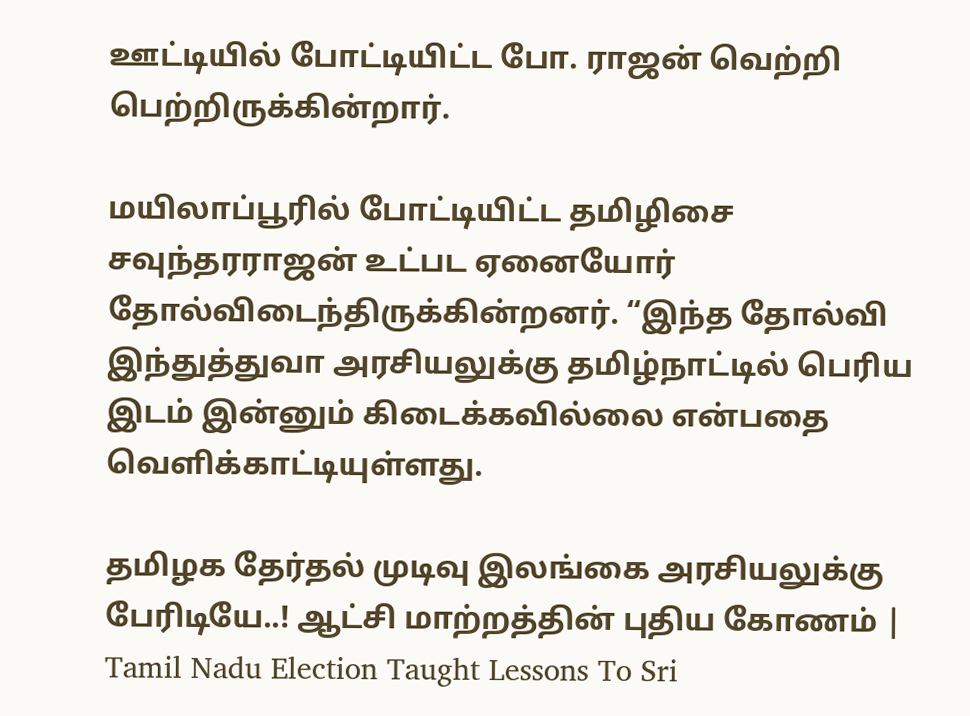ஊட்டியில் போட்டியிட்ட போ. ராஜன் வெற்றி பெற்றிருக்கின்றார்.

மயிலாப்பூரில் போட்டியிட்ட தமிழிசை சவுந்தரராஜன் உட்பட ஏனையோர் தோல்விடைந்திருக்கின்றனர். “இந்த தோல்வி இந்துத்துவா அரசியலுக்கு தமிழ்நாட்டில் பெரிய இடம் இன்னும் கிடைக்கவில்லை என்பதை வெளிக்காட்டியுள்ளது.

தமிழக தேர்தல் முடிவு இலங்கை அரசியலுக்கு பேரிடியே..! ஆட்சி மாற்றத்தின் புதிய கோணம் | Tamil Nadu Election Taught Lessons To Sri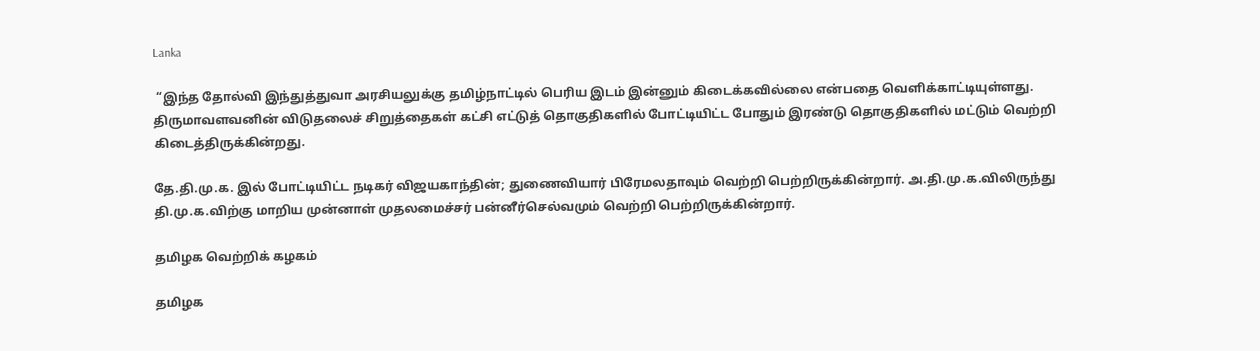Lanka

 “இந்த தோல்வி இந்துத்துவா அரசியலுக்கு தமிழ்நாட்டில் பெரிய இடம் இன்னும் கிடைக்கவில்லை என்பதை வெளிக்காட்டியுள்ளது. திருமாவளவனின் விடுதலைச் சிறுத்தைகள் கட்சி எட்டுத் தொகுதிகளில் போட்டியிட்ட போதும் இரண்டு தொகுதிகளில் மட்டும் வெற்றி கிடைத்திருக்கின்றது.

தே.தி.மு.க. இல் போட்டியிட்ட நடிகர் விஜயகாந்தின்; துணைவியார் பிரேமலதாவும் வெற்றி பெற்றிருக்கின்றார். அ.தி.மு.க.விலிருந்து தி.மு.க.விற்கு மாறிய முன்னாள் முதலமைச்சர் பன்னீர்செல்வமும் வெற்றி பெற்றிருக்கின்றார்.

தமிழக வெற்றிக் கழகம்

தமிழக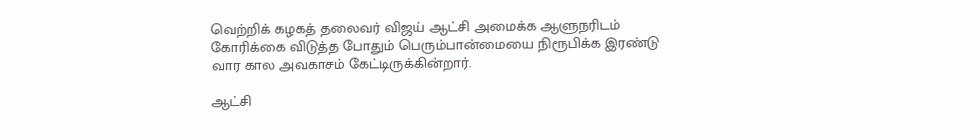வெற்றிக் கழகத் தலைவர் விஜய் ஆட்சி அமைக்க ஆளுநரிடம் கோரிக்கை விடுத்த போதும் பெரும்பான்மையை நிரூபிக்க இரண்டு வார கால அவகாசம் கேட்டிருக்கின்றார்.

ஆட்சி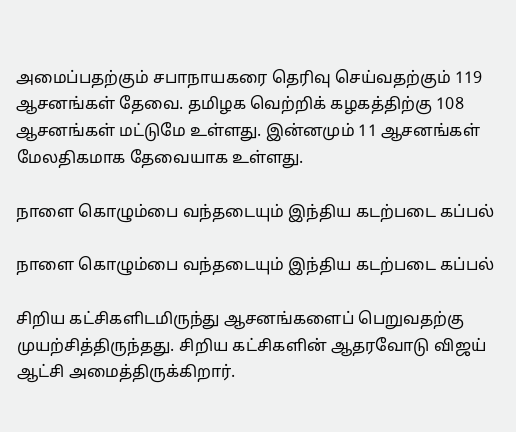அமைப்பதற்கும் சபாநாயகரை தெரிவு செய்வதற்கும் 119 ஆசனங்கள் தேவை. தமிழக வெற்றிக் கழகத்திற்கு 108 ஆசனங்கள் மட்டுமே உள்ளது. இன்னமும் 11 ஆசனங்கள் மேலதிகமாக தேவையாக உள்ளது.

நாளை கொழும்பை வந்தடையும் இந்திய கடற்படை கப்பல்

நாளை கொழும்பை வந்தடையும் இந்திய கடற்படை கப்பல்

சிறிய கட்சிகளிடமிருந்து ஆசனங்களைப் பெறுவதற்கு முயற்சித்திருந்தது. சிறிய கட்சிகளின் ஆதரவோடு விஜய் ஆட்சி அமைத்திருக்கிறார்.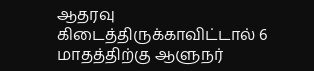ஆதரவு கிடைத்திருக்காவிட்டால் 6 மாதத்திற்கு ஆளுநர்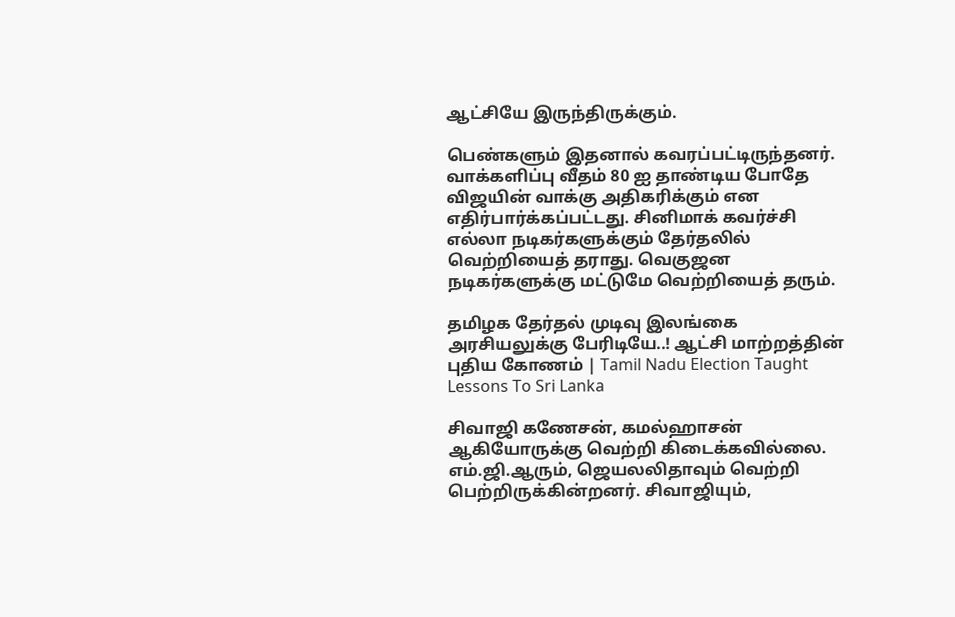ஆட்சியே இருந்திருக்கும்.

பெண்களும் இதனால் கவரப்பட்டிருந்தனர். வாக்களிப்பு வீதம் 80 ஐ தாண்டிய போதே விஜயின் வாக்கு அதிகரிக்கும் என எதிர்பார்க்கப்பட்டது. சினிமாக் கவர்ச்சி எல்லா நடிகர்களுக்கும் தேர்தலில் வெற்றியைத் தராது. வெகுஜன நடிகர்களுக்கு மட்டுமே வெற்றியைத் தரும்.

தமிழக தேர்தல் முடிவு இலங்கை அரசியலுக்கு பேரிடியே..! ஆட்சி மாற்றத்தின் புதிய கோணம் | Tamil Nadu Election Taught Lessons To Sri Lanka

சிவாஜி கணேசன், கமல்ஹாசன் ஆகியோருக்கு வெற்றி கிடைக்கவில்லை. எம்.ஜி.ஆரும், ஜெயலலிதாவும் வெற்றி பெற்றிருக்கின்றனர். சிவாஜியும்,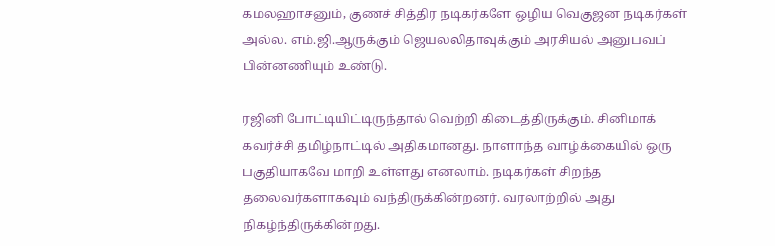கமலஹாசனும், குணச் சித்திர நடிகர்களே ஒழிய வெகுஜன நடிகர்கள் அல்ல. எம்.ஜி.ஆருக்கும் ஜெயலலிதாவுக்கும் அரசியல் அனுபவப் பின்னணியும் உண்டு.

ரஜினி போட்டியிட்டிருந்தால் வெற்றி கிடைத்திருக்கும். சினிமாக் கவர்ச்சி தமிழ்நாட்டில் அதிகமானது. நாளாந்த வாழ்க்கையில் ஒரு பகுதியாகவே மாறி உள்ளது எனலாம். நடிகர்கள் சிறந்த தலைவர்களாகவும் வந்திருக்கின்றனர். வரலாற்றில் அது நிகழ்ந்திருக்கின்றது.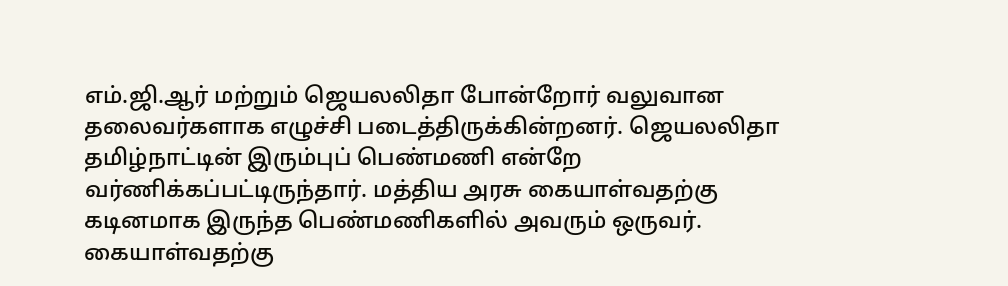எம்.ஜி.ஆர் மற்றும் ஜெயலலிதா போன்றோர் வலுவான தலைவர்களாக எழுச்சி படைத்திருக்கின்றனர். ஜெயலலிதா தமிழ்நாட்டின் இரும்புப் பெண்மணி என்றே வர்ணிக்கப்பட்டிருந்தார். மத்திய அரசு கையாள்வதற்கு கடினமாக இருந்த பெண்மணிகளில் அவரும் ஒருவர். கையாள்வதற்கு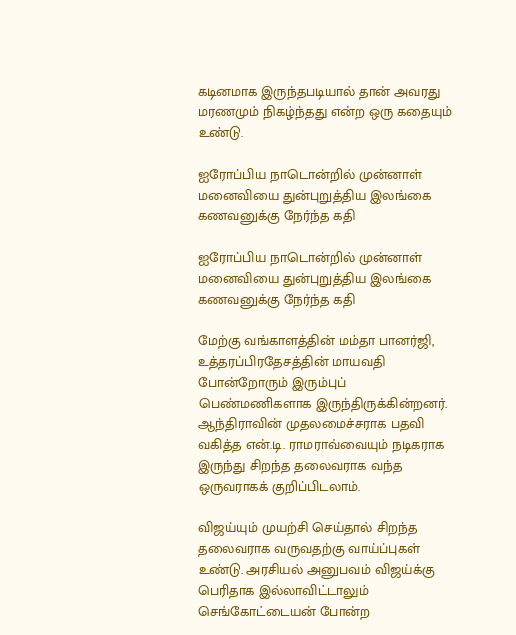கடினமாக இருந்தபடியால் தான் அவரது மரணமும் நிகழ்ந்தது என்ற ஒரு கதையும் உண்டு.

ஐரோப்பிய நாடொன்றில் முன்னாள் மனைவியை துன்புறுத்திய இலங்கை கணவனுக்கு நேர்ந்த கதி

ஐரோப்பிய நாடொன்றில் முன்னாள் மனைவியை துன்புறுத்திய இலங்கை கணவனுக்கு நேர்ந்த கதி

மேற்கு வங்காளத்தின் மம்தா பானர்ஜி, உத்தரப்பிரதேசத்தின் மாயவதி போன்றோரும் இரும்புப் பெண்மணிகளாக இருந்திருக்கின்றனர். ஆந்திராவின் முதலமைச்சராக பதவி வகித்த என்.டி. ராமராவ்வையும் நடிகராக இருந்து சிறந்த தலைவராக வந்த ஒருவராகக் குறிப்பிடலாம்.

விஜய்யும் முயற்சி செய்தால் சிறந்த தலைவராக வருவதற்கு வாய்ப்புகள் உண்டு. அரசியல் அனுபவம் விஜய்க்கு பெரிதாக இல்லாவிட்டாலும் செங்கோட்டையன் போன்ற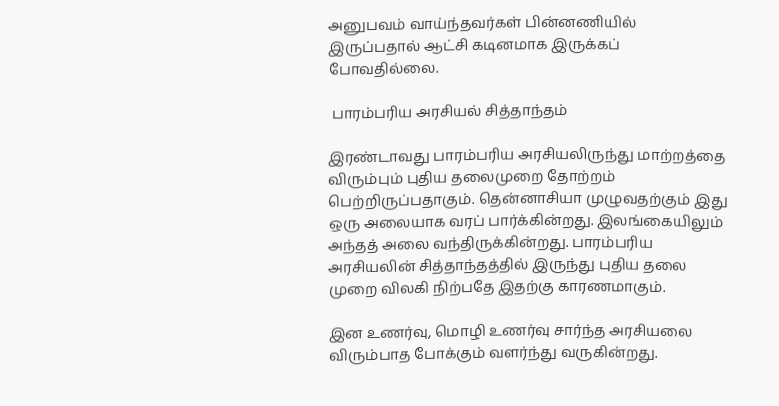அனுபவம் வாய்ந்தவர்கள் பின்னணியில் இருப்பதால் ஆட்சி கடினமாக இருக்கப் போவதில்லை.

 பாரம்பரிய அரசியல் சித்தாந்தம்

இரண்டாவது பாரம்பரிய அரசியலிருந்து மாற்றத்தை விரும்பும் புதிய தலைமுறை தோற்றம் பெற்றிருப்பதாகும். தென்னாசியா முழுவதற்கும் இது ஒரு அலையாக வரப் பார்க்கின்றது. இலங்கையிலும் அந்தத் அலை வந்திருக்கின்றது. பாரம்பரிய அரசியலின் சித்தாந்தத்தில் இருந்து புதிய தலை முறை விலகி நிற்பதே இதற்கு காரணமாகும்.

இன உணர்வு, மொழி உணர்வு சார்ந்த அரசியலை விரும்பாத போக்கும் வளர்ந்து வருகின்றது.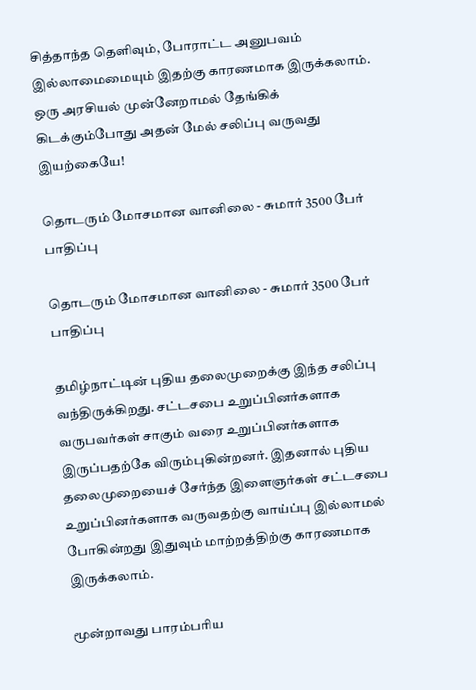சித்தாந்த தெளிவும், போராட்ட அனுபவம் இல்லாமைமையும் இதற்கு காரணமாக இருக்கலாம். ஒரு அரசியல் முன்னேறாமல் தேங்கிக் கிடக்கும்போது அதன் மேல் சலிப்பு வருவது இயற்கையே!

தொடரும் மோசமான வானிலை - சுமார் 3500 பேர் பாதிப்பு

தொடரும் மோசமான வானிலை - சுமார் 3500 பேர் பாதிப்பு

தமிழ்நாட்டின் புதிய தலைமுறைக்கு இந்த சலிப்பு வந்திருக்கிறது. சட்டசபை உறுப்பினர்களாக வருபவர்கள் சாகும் வரை உறுப்பினர்களாக இருப்பதற்கே விரும்புகின்றனர். இதனால் புதிய தலைமுறையைச் சேர்ந்த இளைஞர்கள் சட்டசபை உறுப்பினர்களாக வருவதற்கு வாய்ப்பு இல்லாமல் போகின்றது இதுவும் மாற்றத்திற்கு காரணமாக இருக்கலாம்.

மூன்றாவது பாரம்பரிய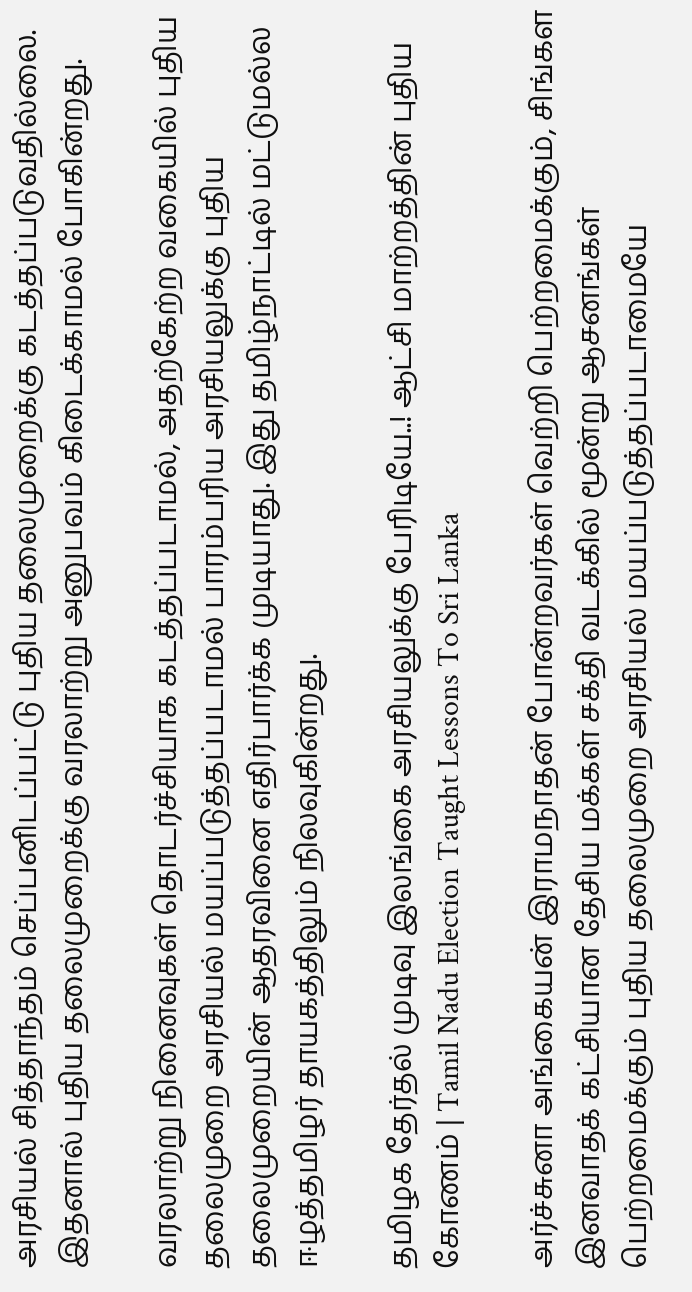அரசியல் சித்தாந்தம் செப்பனிடப்பட்டு புதிய தலைமுறைக்கு கடத்தப்படுவதில்லை. இதனால் புதிய தலைமுறைக்கு வரலாற்று அனுபவம் கிடைக்காமல் போகின்றது.

வரலாற்று நினைவுகள் தொடர்ச்சியாக கடத்தப்படாமல், அதற்கேற்ற வகையில் புதிய தலைமுறை அரசியல் மயப்படுத்தப்படாமல் பாரம்பரிய அரசியலுக்கு புதிய தலைமுறையின் ஆதரவினை எதிர்பார்க்க முடியாது. இது தமிழ்நாட்டில் மட்டுமல்ல ஈழத்தமிழர் தாயகத்திலும் நிலவுகின்றது.

தமிழக தேர்தல் முடிவு இலங்கை அரசியலுக்கு பேரிடியே..! ஆட்சி மாற்றத்தின் புதிய கோணம் | Tamil Nadu Election Taught Lessons To Sri Lanka

அர்ச்சுனா அங்கையன் இராமநாதன் போன்றவர்கள் வெற்றி பெற்றமைக்கும், சிங்கள இனவாதக் கட்சியான தேசிய மக்கள் சக்தி வடக்கில் மூன்று ஆசனங்கள் பெற்றமைக்கும் புதிய தலைமுறை அரசியல் மயப்படுத்தப்படாமையே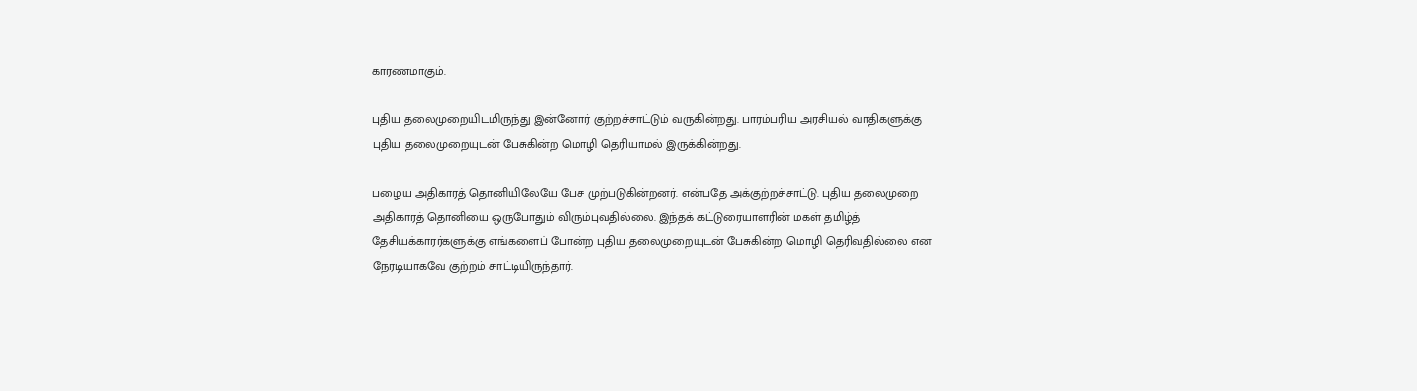காரணமாகும்.

புதிய தலைமுறையிடமிருந்து இன்னோர் குற்றச்சாட்டும் வருகின்றது. பாரம்பரிய அரசியல் வாதிகளுக்கு புதிய தலைமுறையுடன் பேசுகின்ற மொழி தெரியாமல் இருக்கின்றது.

பழைய அதிகாரத் தொனியிலேயே பேச முற்படுகின்றனர். என்பதே அக்குற்றச்சாட்டு. புதிய தலைமுறை அதிகாரத் தொனியை ஒருபோதும் விரும்புவதில்லை. இந்தக் கட்டுரையாளரின் மகள் தமிழ்த் தேசியக்காரர்களுக்கு எங்களைப் போன்ற புதிய தலைமுறையுடன் பேசுகின்ற மொழி தெரிவதில்லை என நேரடியாகவே குற்றம் சாட்டியிருந்தார்.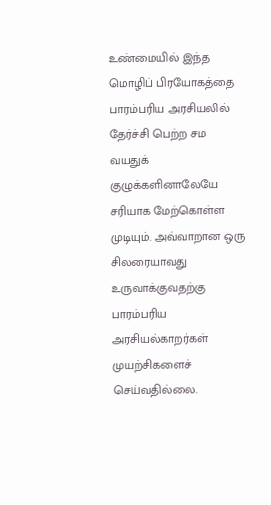உண்மையில் இந்த மொழிப் பிரயோகத்தை பாரம்பரிய அரசியலில் தேர்ச்சி பெற்ற சம வயதுக் குழுக்களினாலேயே சரியாக மேற்கொள்ள முடியும். அவ்வாறான ஒரு சிலரையாவது உருவாக்குவதற்கு பாரம்பரிய அரசியல்காறர்கள் முயற்சிகளைச் செய்வதில்லை.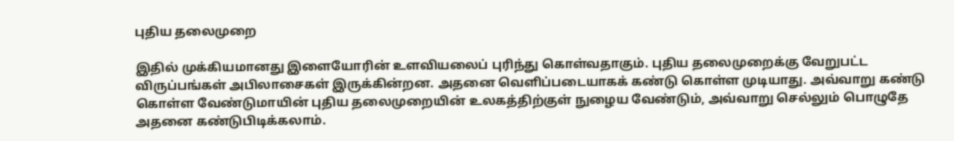புதிய தலைமுறை

இதில் முக்கியமானது இளையோரின் உளவியலைப் புரிந்து கொள்வதாகும். புதிய தலைமுறைக்கு வேறுபட்ட விருப்பங்கள் அபிலாசைகள் இருக்கின்றன. அதனை வெளிப்படையாகக் கண்டு கொள்ள முடியாது. அவ்வாறு கண்டு கொள்ள வேண்டுமாயின் புதிய தலைமுறையின் உலகத்திற்குள் நுழைய வேண்டும், அவ்வாறு செல்லும் பொழுதே அதனை கண்டுபிடிக்கலாம்.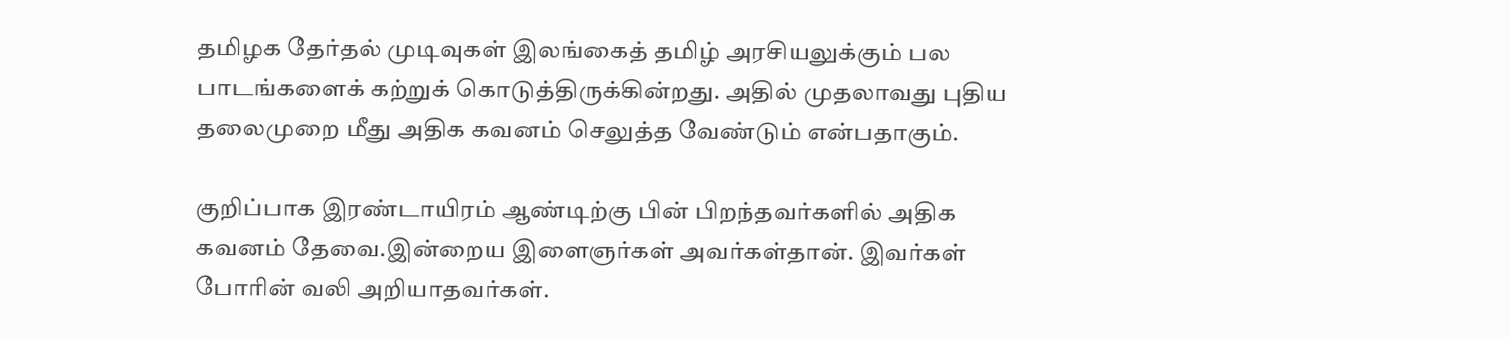தமிழக தேர்தல் முடிவுகள் இலங்கைத் தமிழ் அரசியலுக்கும் பல பாடங்களைக் கற்றுக் கொடுத்திருக்கின்றது. அதில் முதலாவது புதிய தலைமுறை மீது அதிக கவனம் செலுத்த வேண்டும் என்பதாகும்.

குறிப்பாக இரண்டாயிரம் ஆண்டிற்கு பின் பிறந்தவர்களில் அதிக கவனம் தேவை.இன்றைய இளைஞர்கள் அவர்கள்தான். இவர்கள் போரின் வலி அறியாதவர்கள்.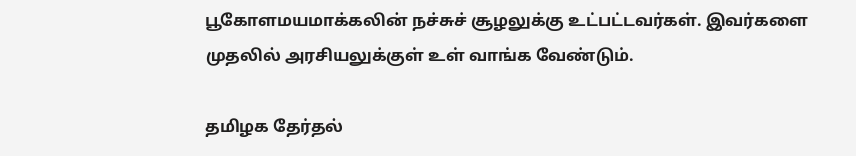பூகோளமயமாக்கலின் நச்சுச் சூழலுக்கு உட்பட்டவர்கள். இவர்களை முதலில் அரசியலுக்குள் உள் வாங்க வேண்டும்.

தமிழக தேர்தல்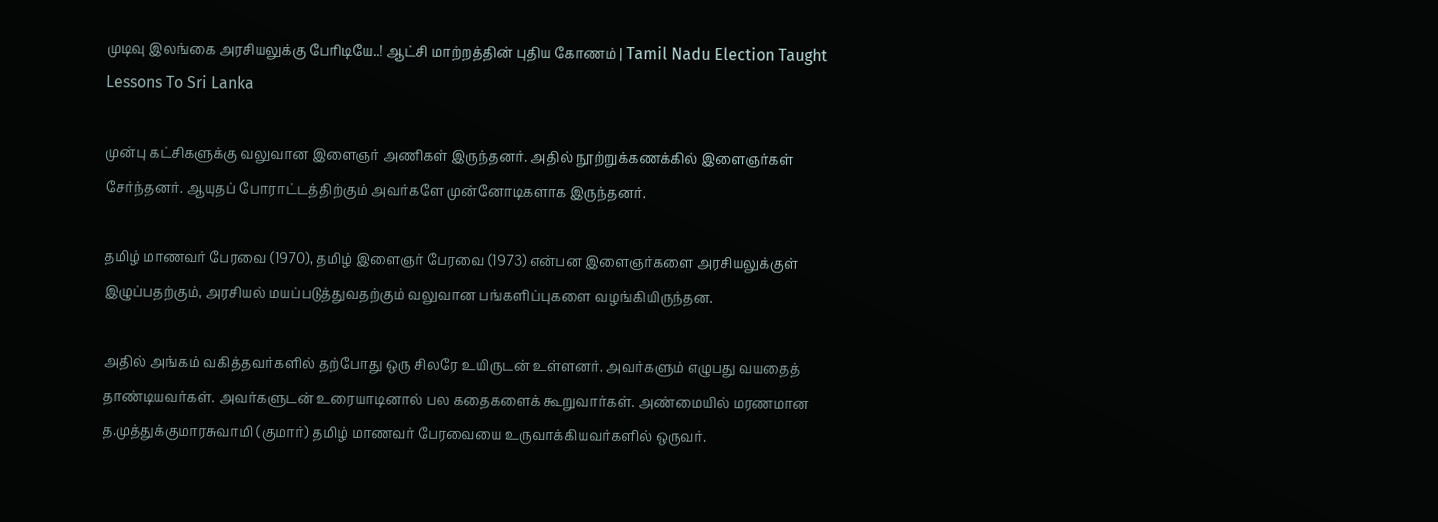முடிவு இலங்கை அரசியலுக்கு பேரிடியே..! ஆட்சி மாற்றத்தின் புதிய கோணம் | Tamil Nadu Election Taught Lessons To Sri Lanka

முன்பு கட்சிகளுக்கு வலுவான இளைஞர் அணிகள் இருந்தனர். அதில் நூற்றுக்கணக்கில் இளைஞர்கள் சேர்ந்தனர். ஆயுதப் போராட்டத்திற்கும் அவர்களே முன்னோடிகளாக இருந்தனர்.

தமிழ் மாணவர் பேரவை (1970), தமிழ் இளைஞர் பேரவை (1973) என்பன இளைஞர்களை அரசியலுக்குள் இழுப்பதற்கும், அரசியல் மயப்படுத்துவதற்கும் வலுவான பங்களிப்புகளை வழங்கியிருந்தன.

அதில் அங்கம் வகித்தவர்களில் தற்போது ஒரு சிலரே உயிருடன் உள்ளனர். அவர்களும் எழுபது வயதைத் தாண்டியவர்கள். அவர்களுடன் உரையாடினால் பல கதைகளைக் கூறுவார்கள். அண்மையில் மரணமான த.முத்துக்குமாரசுவாமி (குமார்) தமிழ் மாணவர் பேரவையை உருவாக்கியவர்களில் ஒருவர்.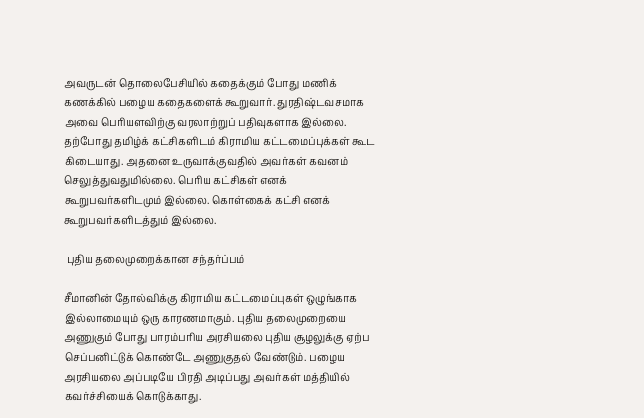அவருடன் தொலைபேசியில் கதைக்கும் போது மணிக் கணக்கில் பழைய கதைகளைக் கூறுவார். துரதிஷ்டவசமாக அவை பெரியளவிற்கு வரலாற்றுப் பதிவுகளாக இல்லை. தற்போது தமிழ்க் கட்சிகளிடம் கிராமிய கட்டமைப்புக்கள் கூட கிடையாது. அதனை உருவாக்குவதில் அவர்கள் கவனம் செலுத்துவதுமில்லை. பெரிய கட்சிகள் எனக் கூறுபவர்களிடமும் இல்லை. கொள்கைக் கட்சி எனக் கூறுபவர்களிடத்தும் இல்லை.

 புதிய தலைமுறைக்கான சந்தர்ப்பம்

சீமானின் தோல்விக்கு கிராமிய கட்டமைப்புகள் ஒழுங்காக இல்லாமையும் ஒரு காரணமாகும். புதிய தலைமுறையை அணுகும் போது பாரம்பரிய அரசியலை புதிய சூழலுக்கு ஏற்ப செப்பனிட்டுக் கொண்டே அணுகுதல் வேண்டும். பழைய அரசியலை அப்படியே பிரதி அடிப்பது அவர்கள் மத்தியில் கவர்ச்சியைக் கொடுக்காது.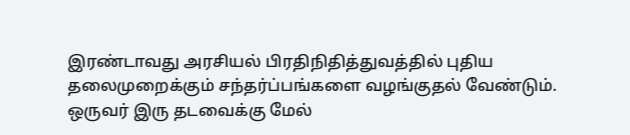இரண்டாவது அரசியல் பிரதிநிதித்துவத்தில் புதிய தலைமுறைக்கும் சந்தர்ப்பங்களை வழங்குதல் வேண்டும். ஒருவர் இரு தடவைக்கு மேல்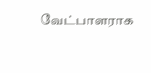வேட்பாளராக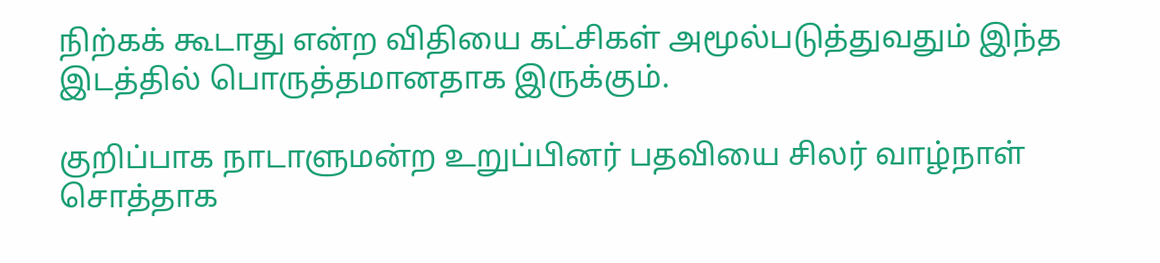நிற்கக் கூடாது என்ற விதியை கட்சிகள் அமூல்படுத்துவதும் இந்த இடத்தில் பொருத்தமானதாக இருக்கும்.

குறிப்பாக நாடாளுமன்ற உறுப்பினர் பதவியை சிலர் வாழ்நாள் சொத்தாக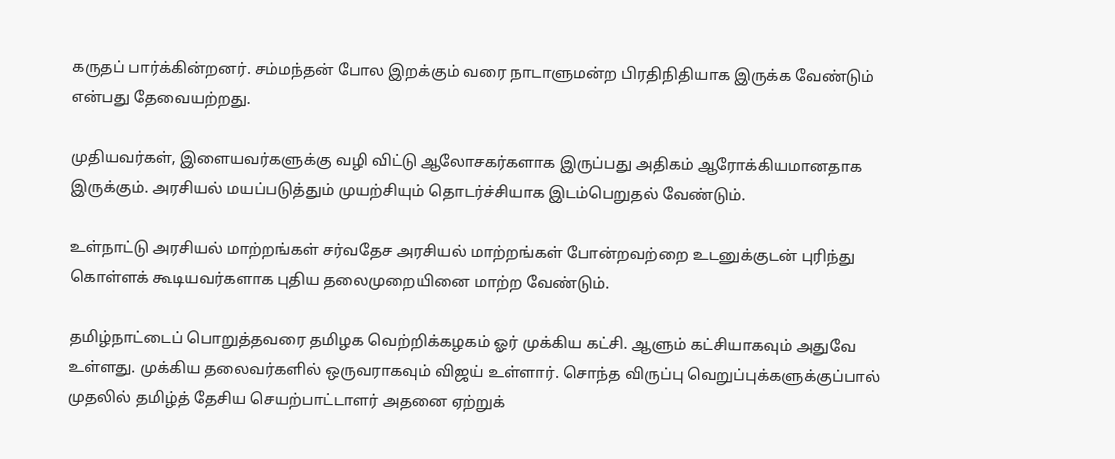கருதப் பார்க்கின்றனர். சம்மந்தன் போல இறக்கும் வரை நாடாளுமன்ற பிரதிநிதியாக இருக்க வேண்டும் என்பது தேவையற்றது.

முதியவர்கள், இளையவர்களுக்கு வழி விட்டு ஆலோசகர்களாக இருப்பது அதிகம் ஆரோக்கியமானதாக இருக்கும். அரசியல் மயப்படுத்தும் முயற்சியும் தொடர்ச்சியாக இடம்பெறுதல் வேண்டும்.

உள்நாட்டு அரசியல் மாற்றங்கள் சர்வதேச அரசியல் மாற்றங்கள் போன்றவற்றை உடனுக்குடன் புரிந்து கொள்ளக் கூடியவர்களாக புதிய தலைமுறையினை மாற்ற வேண்டும்.

தமிழ்நாட்டைப் பொறுத்தவரை தமிழக வெற்றிக்கழகம் ஓர் முக்கிய கட்சி. ஆளும் கட்சியாகவும் அதுவே உள்ளது. முக்கிய தலைவர்களில் ஒருவராகவும் விஜய் உள்ளார். சொந்த விருப்பு வெறுப்புக்களுக்குப்பால் முதலில் தமிழ்த் தேசிய செயற்பாட்டாளர் அதனை ஏற்றுக்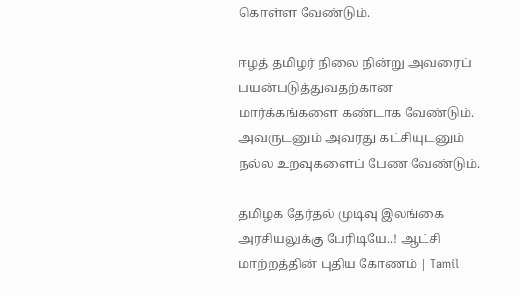கொள்ள வேண்டும்.

ஈழத் தமிழர் நிலை நின்று அவரைப் பயன்படுத்துவதற்கான மார்க்கங்களை கண்டாக வேண்டும். அவருடனும் அவரது கட்சியுடனும் நல்ல உறவுகளைப் பேண வேண்டும்.

தமிழக தேர்தல் முடிவு இலங்கை அரசியலுக்கு பேரிடியே..! ஆட்சி மாற்றத்தின் புதிய கோணம் | Tamil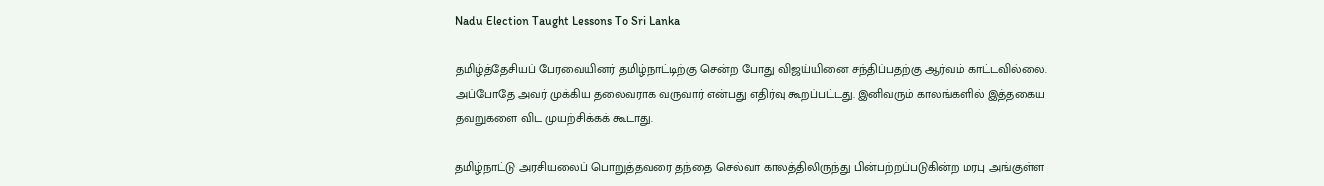Nadu Election Taught Lessons To Sri Lanka

தமிழ்த்தேசியப் பேரவையினர் தமிழ்நாட்டிற்கு சென்ற போது விஜய்யினை சந்திப்பதற்கு ஆர்வம் காட்டவில்லை. அப்போதே அவர் முக்கிய தலைவராக வருவார் என்பது எதிர்வு கூறப்பட்டது. இனிவரும் காலங்களில் இத்தகைய தவறுகளை விட முயற்சிக்கக் கூடாது.

தமிழ்நாட்டு அரசியலைப் பொறுத்தவரை தந்தை செல்வா காலத்திலிருந்து பின்பற்றப்படுகின்ற மரபு அங்குள்ள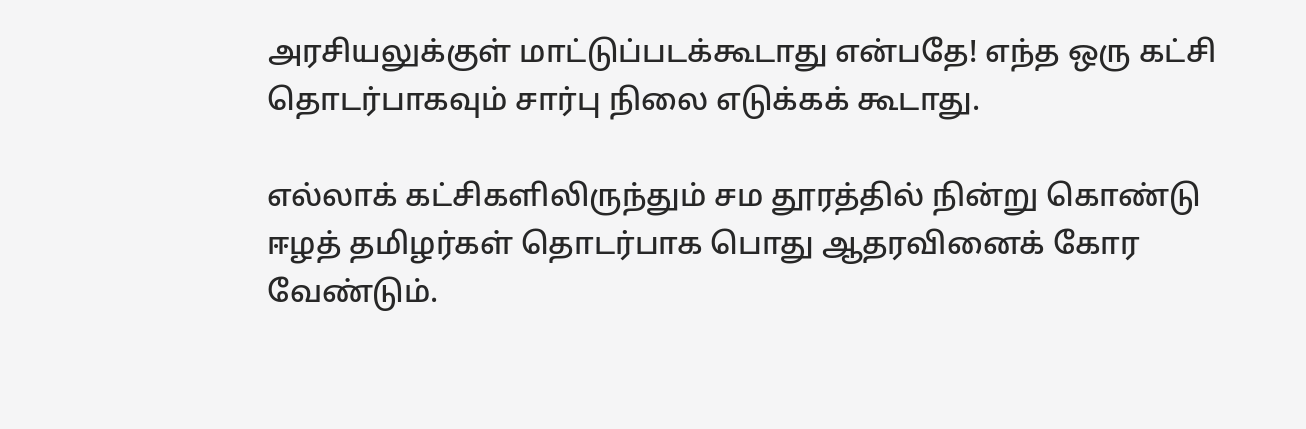அரசியலுக்குள் மாட்டுப்படக்கூடாது என்பதே! எந்த ஒரு கட்சி தொடர்பாகவும் சார்பு நிலை எடுக்கக் கூடாது.

எல்லாக் கட்சிகளிலிருந்தும் சம தூரத்தில் நின்று கொண்டு ஈழத் தமிழர்கள் தொடர்பாக பொது ஆதரவினைக் கோர வேண்டும்.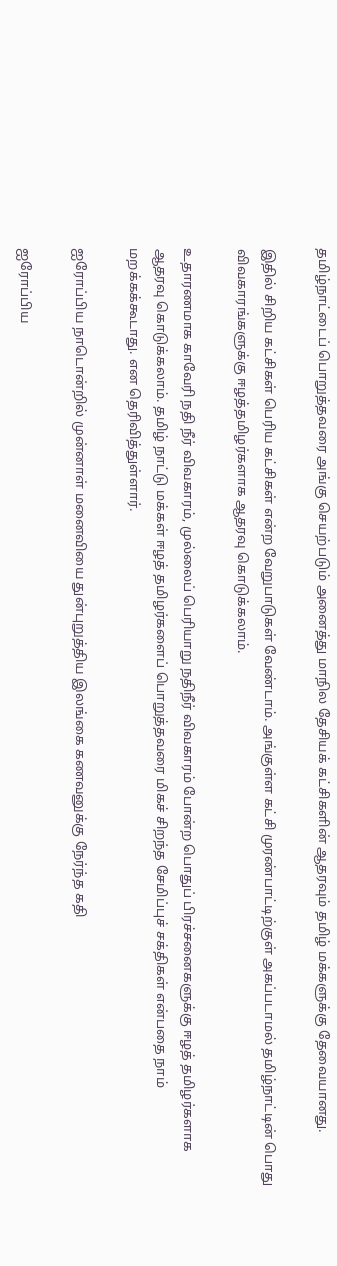தமிழ்நாட்டைப் பொறுத்தவரை அங்கு செயற்படும் அனைத்து மாநில தேசியக் கட்சிகளின் ஆதரவும் தமிழ் மக்களுக்கு தேவையானது.

இதில் சிறிய கட்சிகள் பெரிய கட்சிகள் என்ற வேறுபாடுகள் வேண்டாம். அங்குள்ள கட்சி முரண்பாட்டிற்குள் அகப்படாமல் தமிழ்நாட்டின் பொது விவகாரங்களுக்கு ஈழத்தமிழர்களாக ஆதரவு கொடுக்கலாம்.

உதாரணமாக காவேரி நதி நீர் விவகாரம், முல்லைப் பெரியாறு நதிநீர் விவகாரம் போன்ற பொதுப் பிரச்சனைகளுக்கு ஈழத் தமிழர்களாக ஆதரவு கொடுக்கலாம். தமிழ் நாட்டு மக்கள் ஈழத் தமிழர்களைப் பொறுத்தவரை மிகச் சிறந்த சேமிப்புச் சக்திகள் என்பதை நாம் மறக்கக்கூடாது. என தெரிவித்துள்ளார்.

ஐரோப்பிய நாடொன்றில் முன்னாள் மனைவியை துன்புறுத்திய இலங்கை கணவனுக்கு நேர்ந்த கதி

ஐரோப்பிய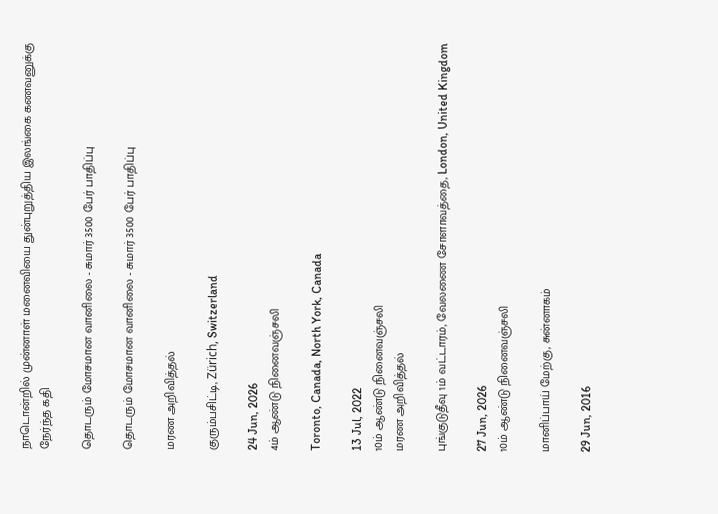நாடொன்றில் முன்னாள் மனைவியை துன்புறுத்திய இலங்கை கணவனுக்கு நேர்ந்த கதி

தொடரும் மோசமான வானிலை - சுமார் 3500 பேர் பாதிப்பு

தொடரும் மோசமான வானிலை - சுமார் 3500 பேர் பாதிப்பு

மரண அறிவித்தல்

குரும்பசிட்டி, Zürich, Switzerland

24 Jun, 2026
4ம் ஆண்டு நினைவஞ்சலி

Toronto, Canada, North York, Canada

13 Jul, 2022
10ம் ஆண்டு நினைவஞ்சலி
மரண அறிவித்தல்

புங்குடுதீவு 1ம் வட்டாரம், வேலணை சோளாவத்தை, London, United Kingdom

27 Jun, 2026
10ம் ஆண்டு நினைவஞ்சலி

மானிப்பாய் மேற்கு, சுன்னாகம்

29 Jun, 2016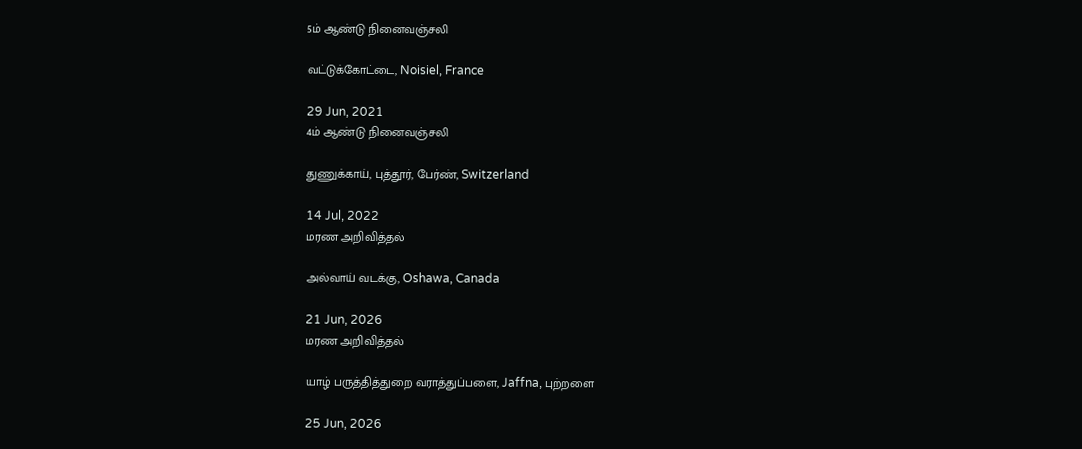5ம் ஆண்டு நினைவஞ்சலி

வட்டுக்கோட்டை, Noisiel, France

29 Jun, 2021
4ம் ஆண்டு நினைவஞ்சலி

துணுக்காய், புத்தூர், பேர்ண், Switzerland

14 Jul, 2022
மரண அறிவித்தல்

அல்வாய் வடக்கு, Oshawa, Canada

21 Jun, 2026
மரண அறிவித்தல்

யாழ் பருத்தித்துறை வராத்துப்பளை, Jaffna, புற்றளை

25 Jun, 2026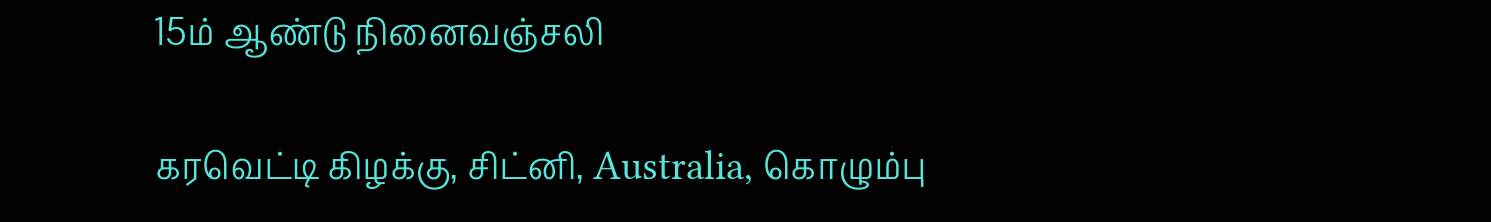15ம் ஆண்டு நினைவஞ்சலி

கரவெட்டி கிழக்கு, சிட்னி, Australia, கொழும்பு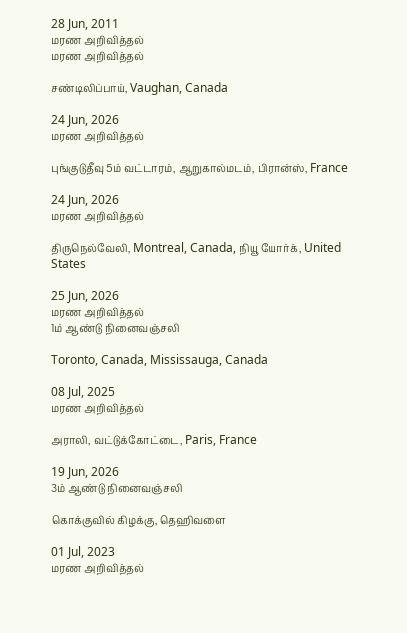28 Jun, 2011
மரண அறிவித்தல்
மரண அறிவித்தல்

சண்டிலிப்பாய், Vaughan, Canada

24 Jun, 2026
மரண அறிவித்தல்

புங்குடுதீவு 5ம் வட்டாரம், ஆறுகால்மடம், பிரான்ஸ், France

24 Jun, 2026
மரண அறிவித்தல்

திருநெல்வேலி, Montreal, Canada, நியூ யோர்க், United States

25 Jun, 2026
மரண அறிவித்தல்
1ம் ஆண்டு நினைவஞ்சலி

Toronto, Canada, Mississauga, Canada

08 Jul, 2025
மரண அறிவித்தல்

அராலி, வட்டுக்கோட்டை, Paris, France

19 Jun, 2026
3ம் ஆண்டு நினைவஞ்சலி

கொக்குவில் கிழக்கு, தெஹிவளை

01 Jul, 2023
மரண அறிவித்தல்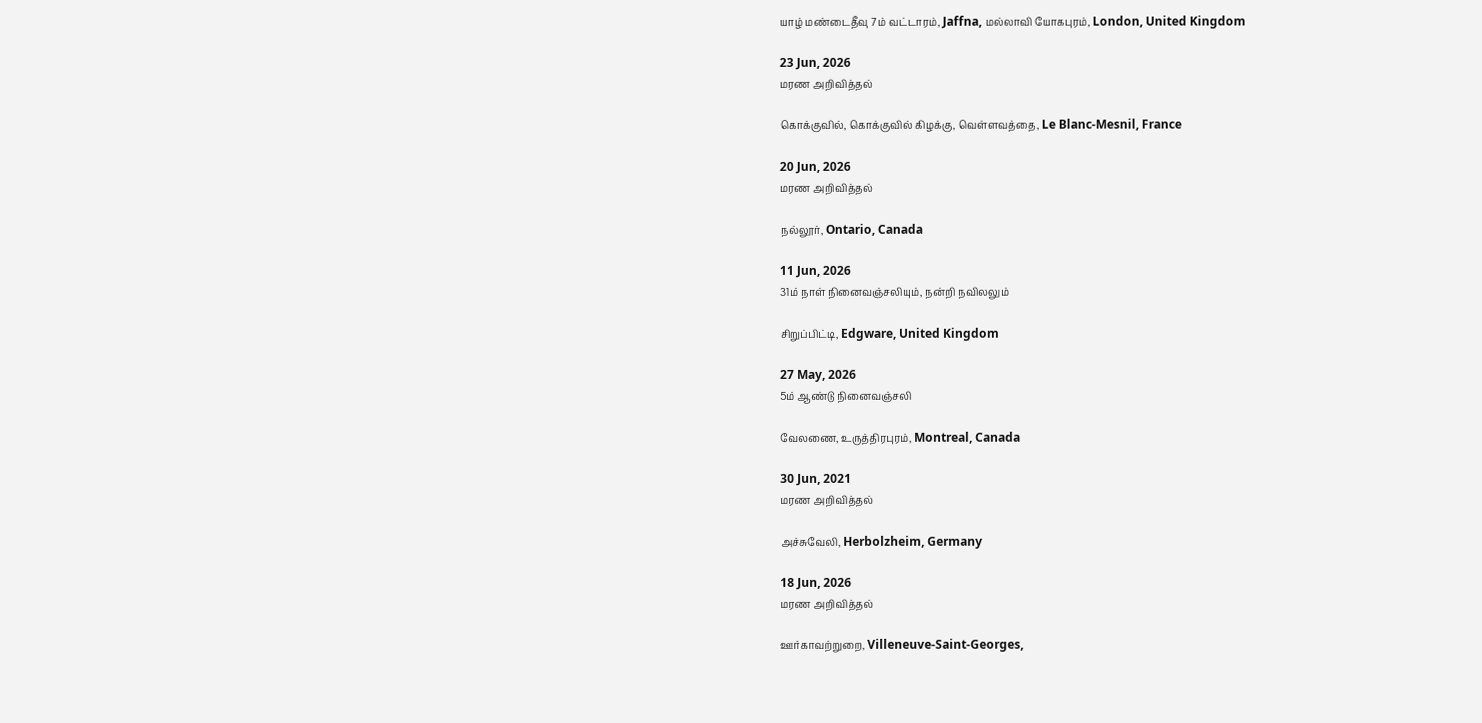யாழ் மண்டைதீவு 7ம் வட்டாரம், Jaffna, மல்லாவி யோகபுரம், London, United Kingdom

23 Jun, 2026
மரண அறிவித்தல்

கொக்குவில், கொக்குவில் கிழக்கு, வெள்ளவத்தை, Le Blanc-Mesnil, France

20 Jun, 2026
மரண அறிவித்தல்

நல்லூர், Ontario, Canada

11 Jun, 2026
31ம் நாள் நினைவஞ்சலியும், நன்றி நவிலலும்

சிறுப்பிட்டி, Edgware, United Kingdom

27 May, 2026
5ம் ஆண்டு நினைவஞ்சலி

வேலணை, உருத்திரபுரம், Montreal, Canada

30 Jun, 2021
மரண அறிவித்தல்

அச்சுவேலி, Herbolzheim, Germany

18 Jun, 2026
மரண அறிவித்தல்

ஊர்காவற்றுறை, Villeneuve-Saint-Georges,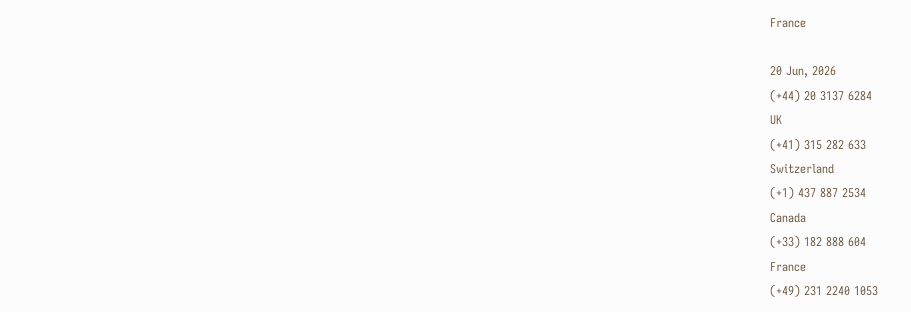France

20 Jun, 2026
(+44) 20 3137 6284
UK
(+41) 315 282 633
Switzerland
(+1) 437 887 2534
Canada
(+33) 182 888 604
France
(+49) 231 2240 1053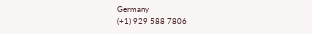Germany
(+1) 929 588 7806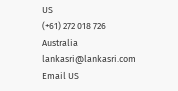US
(+61) 272 018 726
Australia
lankasri@lankasri.com
Email US